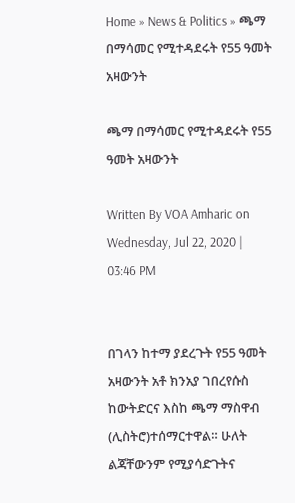Home » News & Politics » ጫማ በማሳመር የሚተዳደሩት የ55 ዓመት አዛውንት

ጫማ በማሳመር የሚተዳደሩት የ55 ዓመት አዛውንት

Written By VOA Amharic on Wednesday, Jul 22, 2020 | 03:46 PM


በገላን ከተማ ያደረጉት የ55 ዓመት አዛውንት አቶ ክንአያ ገበረየሱስ ከውትድርና እስከ ጫማ ማስዋብ (ሊስትሮ)ተሰማርተዋል። ሁለት ልጃቸውንም የሚያሳድጉትና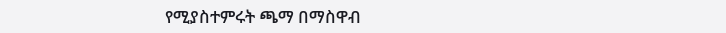የሚያስተምሩት ጫማ በማስዋብ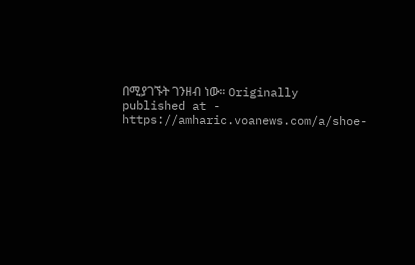በሚያገኙት ገንዘብ ነው። Originally published at - https://amharic.voanews.com/a/shoe-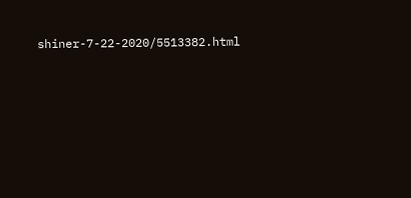shiner-7-22-2020/5513382.html